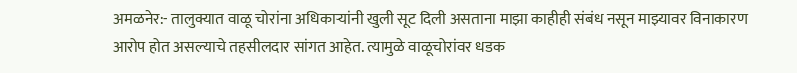अमळनेर:- तालुक्यात वाळू चोरांना अधिकाऱ्यांनी खुली सूट दिली असताना माझा काहीही संबंध नसून माझ्यावर विनाकारण आरोप होत असल्याचे तहसीलदार सांगत आहेत. त्यामुळे वाळूचोरांवर धडक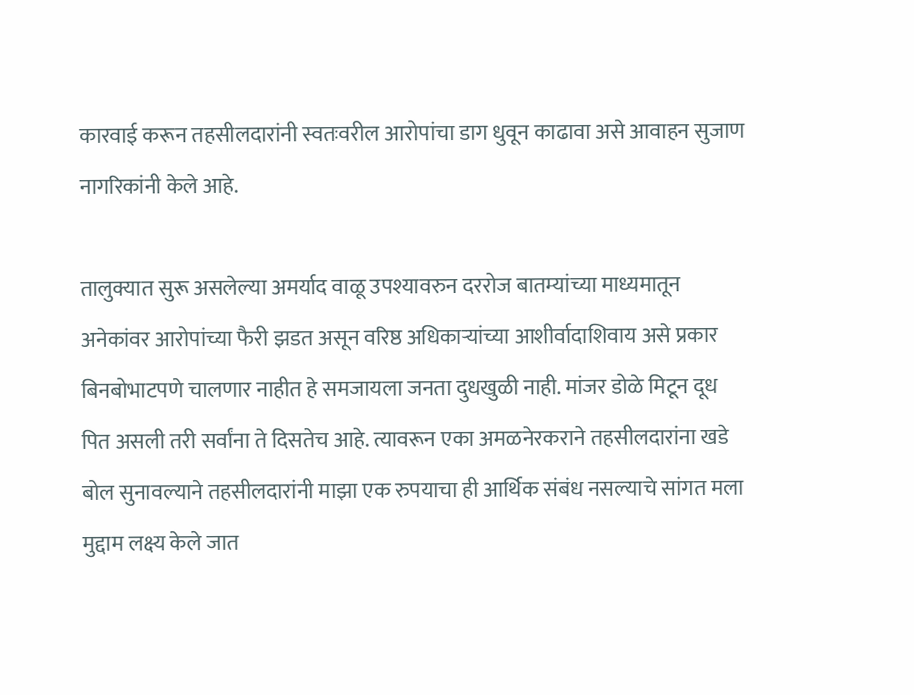कारवाई करून तहसीलदारांनी स्वतःवरील आरोपांचा डाग धुवून काढावा असे आवाहन सुजाण नागरिकांनी केले आहे.

तालुक्यात सुरू असलेल्या अमर्याद वाळू उपश्यावरुन दररोज बातम्यांच्या माध्यमातून अनेकांवर आरोपांच्या फैरी झडत असून वरिष्ठ अधिकाऱ्यांच्या आशीर्वादाशिवाय असे प्रकार बिनबोभाटपणे चालणार नाहीत हे समजायला जनता दुधखुळी नाही. मांजर डोळे मिटून दूध पित असली तरी सर्वांना ते दिसतेच आहे. त्यावरून एका अमळनेरकराने तहसीलदारांना खडे बोल सुनावल्याने तहसीलदारांनी माझा एक रुपयाचा ही आर्थिक संबंध नसल्याचे सांगत मला मुद्दाम लक्ष्य केले जात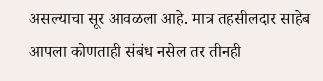असल्याचा सूर आवळला आहे. मात्र तहसीलदार साहेब आपला कोणताही संबंध नसेल तर तीनही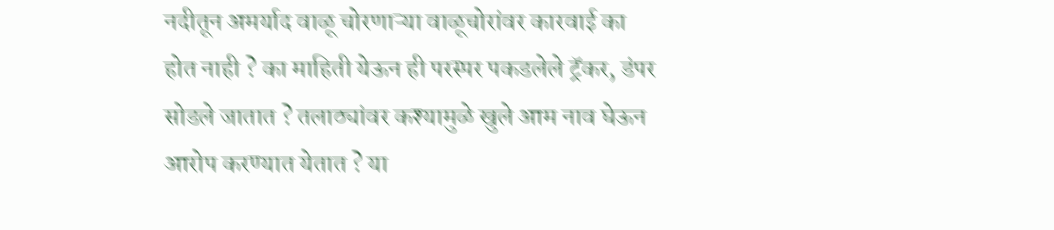नदीतून अमर्याद वाळू चोरणाऱ्या वाळूचोरांवर कारवाई का होत नाही ? का माहिती येऊन ही परस्पर पकडलेले ट्रॅकर, डंपर सोडले जातात ? तलाठ्यांवर कश्यामुळे खुले आम नाव घेऊन आरोप करण्यात येतात ? या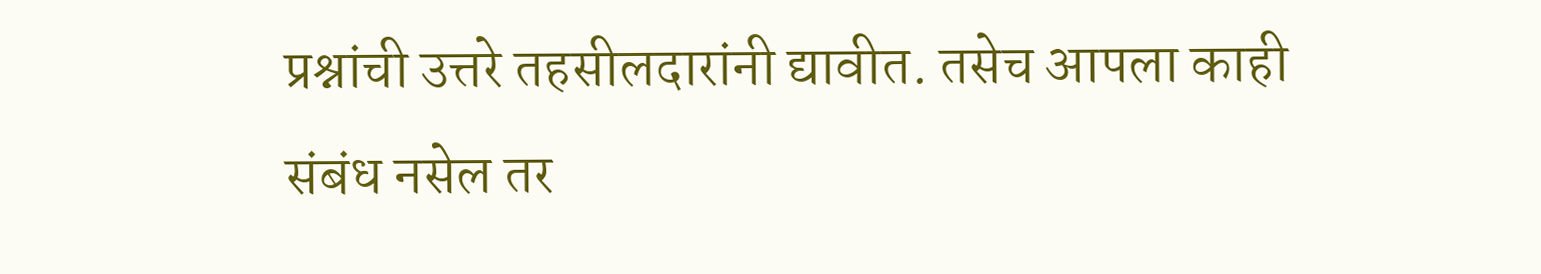प्रश्नांची उत्तरे तहसीलदारांनी द्यावीत. तसेच आपला काही संबंध नसेल तर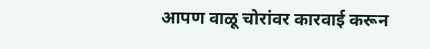आपण वाळू चोरांवर कारवाई करून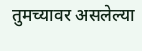तुमच्यावर असलेल्या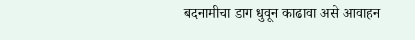बदनामीचा डाग धुवून काढावा असे आवाहन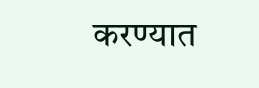करण्यात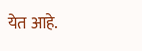येत आहे.